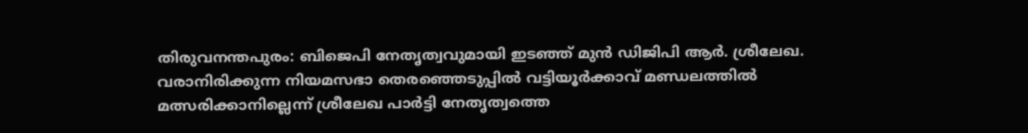തിരുവനന്തപുരം: ബിജെപി നേതൃത്വവുമായി ഇടഞ്ഞ് മുൻ ഡിജിപി ആർ. ശ്രീലേഖ. വരാനിരിക്കുന്ന നിയമസഭാ തെരഞ്ഞെടുപ്പിൽ വട്ടിയൂർക്കാവ് മണ്ഡലത്തിൽ മത്സരിക്കാനില്ലെന്ന് ശ്രീലേഖ പാർട്ടി നേതൃത്വത്തെ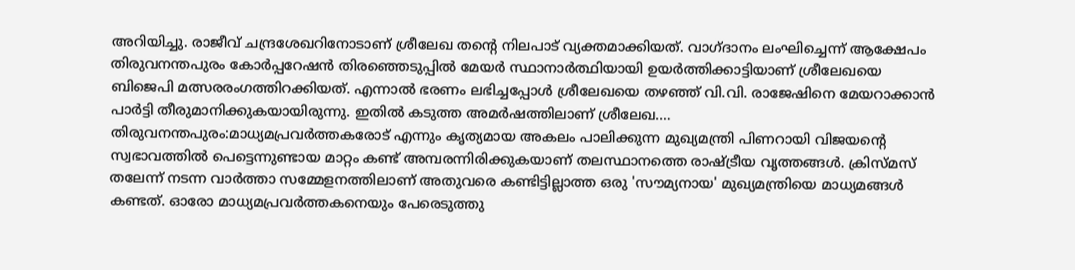അറിയിച്ചു. രാജീവ് ചന്ദ്രശേഖറിനോടാണ് ശ്രീലേഖ തന്റെ നിലപാട് വ്യക്തമാക്കിയത്. വാഗ്ദാനം ലംഘിച്ചെന്ന് ആക്ഷേപം തിരുവനന്തപുരം കോർപ്പറേഷൻ തിരഞ്ഞെടുപ്പിൽ മേയർ സ്ഥാനാർത്ഥിയായി ഉയർത്തിക്കാട്ടിയാണ് ശ്രീലേഖയെ ബിജെപി മത്സരരംഗത്തിറക്കിയത്. എന്നാൽ ഭരണം ലഭിച്ചപ്പോൾ ശ്രീലേഖയെ തഴഞ്ഞ് വി.വി. രാജേഷിനെ മേയറാക്കാൻ പാർട്ടി തീരുമാനിക്കുകയായിരുന്നു. ഇതിൽ കടുത്ത അമർഷത്തിലാണ് ശ്രീലേഖ.…
തിരുവനന്തപുരം:മാധ്യമപ്രവർത്തകരോട് എന്നും കൃത്യമായ അകലം പാലിക്കുന്ന മുഖ്യമന്ത്രി പിണറായി വിജയൻ്റെ സ്വഭാവത്തിൽ പെട്ടെന്നുണ്ടായ മാറ്റം കണ്ട് അമ്പരന്നിരിക്കുകയാണ് തലസ്ഥാനത്തെ രാഷ്ട്രീയ വൃത്തങ്ങൾ. ക്രിസ്മസ് തലേന്ന് നടന്ന വാർത്താ സമ്മേളനത്തിലാണ് അതുവരെ കണ്ടിട്ടില്ലാത്ത ഒരു 'സൗമ്യനായ' മുഖ്യമന്ത്രിയെ മാധ്യമങ്ങൾ കണ്ടത്. ഓരോ മാധ്യമപ്രവർത്തകനെയും പേരെടുത്തു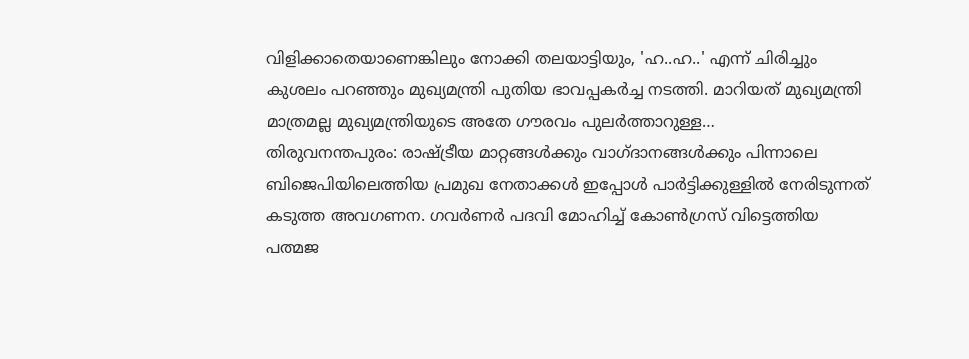വിളിക്കാതെയാണെങ്കിലും നോക്കി തലയാട്ടിയും, 'ഹ..ഹ..' എന്ന് ചിരിച്ചും കുശലം പറഞ്ഞും മുഖ്യമന്ത്രി പുതിയ ഭാവപ്പകർച്ച നടത്തി. മാറിയത് മുഖ്യമന്ത്രി മാത്രമല്ല മുഖ്യമന്ത്രിയുടെ അതേ ഗൗരവം പുലർത്താറുള്ള…
തിരുവനന്തപുരം: രാഷ്ട്രീയ മാറ്റങ്ങൾക്കും വാഗ്ദാനങ്ങൾക്കും പിന്നാലെ ബിജെപിയിലെത്തിയ പ്രമുഖ നേതാക്കൾ ഇപ്പോൾ പാർട്ടിക്കുള്ളിൽ നേരിടുന്നത് കടുത്ത അവഗണന. ഗവർണർ പദവി മോഹിച്ച് കോൺഗ്രസ് വിട്ടെത്തിയ പത്മജ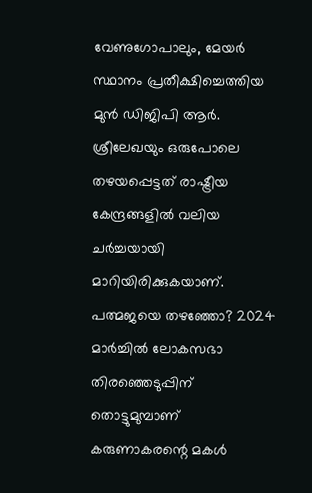വേണുഗോപാലും, മേയർ സ്ഥാനം പ്രതീക്ഷിച്ചെത്തിയ മുൻ ഡിജിപി ആർ. ശ്രീലേഖയും ഒരുപോലെ തഴയപ്പെട്ടത് രാഷ്ട്രീയ കേന്ദ്രങ്ങളിൽ വലിയ ചർച്ചയായി മാറിയിരിക്കുകയാണ്. പത്മജയെ തഴഞ്ഞോ? 2024 മാർച്ചിൽ ലോകസഭാ തിരഞ്ഞെടുപ്പിന് തൊട്ടുമുമ്പാണ് കരുണാകരന്റെ മകൾ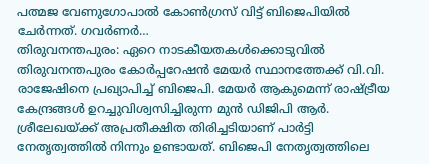പത്മജ വേണുഗോപാൽ കോൺഗ്രസ് വിട്ട് ബിജെപിയിൽ ചേർന്നത്. ഗവർണർ…
തിരുവനന്തപുരം: ഏറെ നാടകീയതകൾക്കൊടുവിൽ തിരുവനന്തപുരം കോർപ്പറേഷൻ മേയർ സ്ഥാനത്തേക്ക് വി.വി. രാജേഷിനെ പ്രഖ്യാപിച്ച് ബിജെപി. മേയർ ആകുമെന്ന് രാഷ്ട്രീയ കേന്ദ്രങ്ങൾ ഉറച്ചുവിശ്വസിച്ചിരുന്ന മുൻ ഡിജിപി ആർ. ശ്രീലേഖയ്ക്ക് അപ്രതീക്ഷിത തിരിച്ചടിയാണ് പാർട്ടി നേതൃത്വത്തിൽ നിന്നും ഉണ്ടായത്. ബിജെപി നേതൃത്വത്തിലെ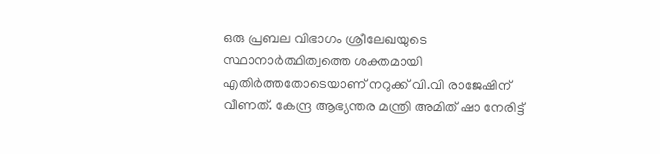ഒരു പ്രബല വിഭാഗം ശ്രീലേഖയുടെ സ്ഥാനാർത്ഥിത്വത്തെ ശക്തമായി എതിർത്തതോടെയാണ് നറുക്ക് വി.വി രാജേഷിന് വീണത്. കേന്ദ്ര ആഭ്യന്തര മന്ത്രി അമിത് ഷാ നേരിട്ട്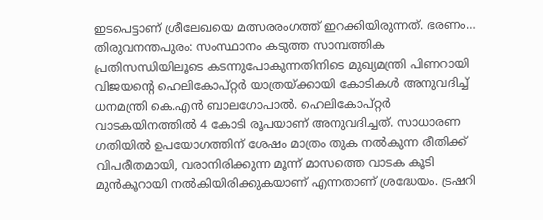ഇടപെട്ടാണ് ശ്രീലേഖയെ മത്സരരംഗത്ത് ഇറക്കിയിരുന്നത്. ഭരണം…
തിരുവനന്തപുരം: സംസ്ഥാനം കടുത്ത സാമ്പത്തിക പ്രതിസന്ധിയിലൂടെ കടന്നുപോകുന്നതിനിടെ മുഖ്യമന്ത്രി പിണറായി വിജയന്റെ ഹെലികോപ്റ്റർ യാത്രയ്ക്കായി കോടികൾ അനുവദിച്ച് ധനമന്ത്രി കെ.എൻ ബാലഗോപാൽ. ഹെലികോപ്റ്റർ വാടകയിനത്തിൽ 4 കോടി രൂപയാണ് അനുവദിച്ചത്. സാധാരണ ഗതിയിൽ ഉപയോഗത്തിന് ശേഷം മാത്രം തുക നൽകുന്ന രീതിക്ക് വിപരീതമായി, വരാനിരിക്കുന്ന മൂന്ന് മാസത്തെ വാടക കൂടി മുൻകൂറായി നൽകിയിരിക്കുകയാണ് എന്നതാണ് ശ്രദ്ധേയം. ട്രഷറി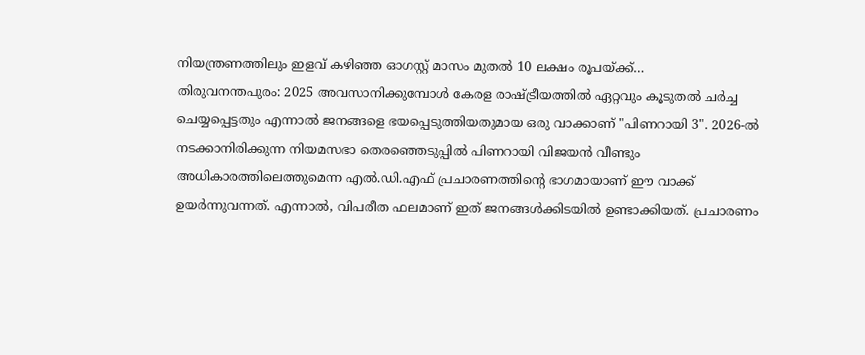നിയന്ത്രണത്തിലും ഇളവ് കഴിഞ്ഞ ഓഗസ്റ്റ് മാസം മുതൽ 10 ലക്ഷം രൂപയ്ക്ക്…
തിരുവനന്തപുരം: 2025 അവസാനിക്കുമ്പോൾ കേരള രാഷ്ട്രീയത്തിൽ ഏറ്റവും കൂടുതൽ ചർച്ച ചെയ്യപ്പെട്ടതും എന്നാൽ ജനങ്ങളെ ഭയപ്പെടുത്തിയതുമായ ഒരു വാക്കാണ് "പിണറായി 3". 2026-ൽ നടക്കാനിരിക്കുന്ന നിയമസഭാ തെരഞ്ഞെടുപ്പിൽ പിണറായി വിജയൻ വീണ്ടും അധികാരത്തിലെത്തുമെന്ന എൽ.ഡി.എഫ് പ്രചാരണത്തിന്റെ ഭാഗമായാണ് ഈ വാക്ക് ഉയർന്നുവന്നത്. എന്നാൽ, വിപരീത ഫലമാണ് ഇത് ജനങ്ങൾക്കിടയിൽ ഉണ്ടാക്കിയത്. പ്രചാരണം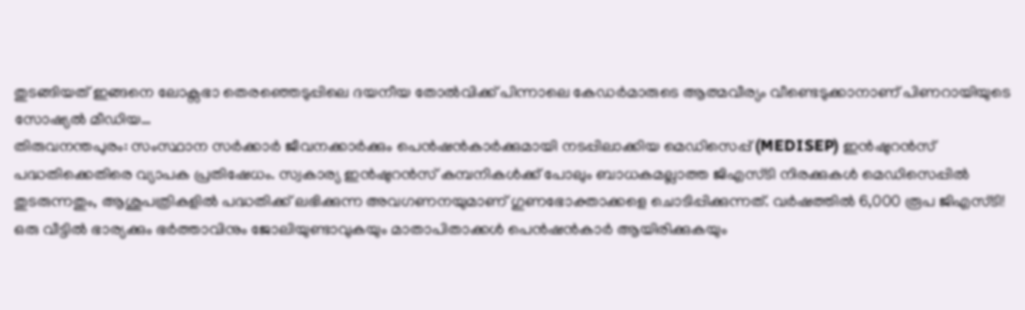തുടങ്ങിയത് ഇങ്ങനെ ലോക്സഭാ തെരഞ്ഞെടുപ്പിലെ ദയനീയ തോൽവിക്ക് പിന്നാലെ കേഡർമാരുടെ ആത്മവീര്യം വീണ്ടെടുക്കാനാണ് പിണറായിയുടെ സോഷ്യൽ മീഡിയ…
തിരുവനന്തപുരം: സംസ്ഥാന സർക്കാർ ജീവനക്കാർക്കും പെൻഷൻകാർക്കുമായി നടപ്പിലാക്കിയ മെഡിസെപ്പ് (MEDISEP) ഇൻഷുറൻസ് പദ്ധതിക്കെതിരെ വ്യാപക പ്രതിഷേധം. സ്വകാര്യ ഇൻഷുറൻസ് കമ്പനികൾക്ക് പോലും ബാധകമല്ലാത്ത ജിഎസ്ടി നിരക്കുകൾ മെഡിസെപ്പിൽ തുടരുന്നതും, ആശുപത്രികളിൽ പദ്ധതിക്ക് ലഭിക്കുന്ന അവഗണനയുമാണ് ഗുണഭോക്താക്കളെ ചൊടിപ്പിക്കുന്നത്. വർഷത്തിൽ 6,000 രൂപ ജിഎസ്ടി! ഒരു വീട്ടിൽ ഭാര്യക്കും ഭർത്താവിനും ജോലിയുണ്ടാവുകയും മാതാപിതാക്കൾ പെൻഷൻകാർ ആയിരിക്കുകയും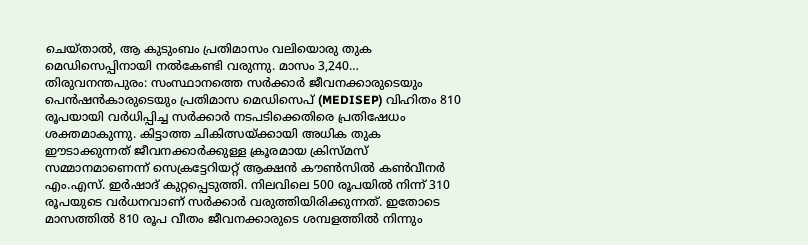ചെയ്താൽ, ആ കുടുംബം പ്രതിമാസം വലിയൊരു തുക മെഡിസെപ്പിനായി നൽകേണ്ടി വരുന്നു. മാസം 3,240…
തിരുവനന്തപുരം: സംസ്ഥാനത്തെ സർക്കാർ ജീവനക്കാരുടെയും പെൻഷൻകാരുടെയും പ്രതിമാസ മെഡിസെപ് (MEDISEP) വിഹിതം 810 രൂപയായി വർധിപ്പിച്ച സർക്കാർ നടപടിക്കെതിരെ പ്രതിഷേധം ശക്തമാകുന്നു. കിട്ടാത്ത ചികിത്സയ്ക്കായി അധിക തുക ഈടാക്കുന്നത് ജീവനക്കാർക്കുള്ള ക്രൂരമായ ക്രിസ്മസ് സമ്മാനമാണെന്ന് സെക്രട്ടേറിയറ്റ് ആക്ഷൻ കൗൺസിൽ കൺവീനർ എം.എസ്. ഇർഷാദ് കുറ്റപ്പെടുത്തി. നിലവിലെ 500 രൂപയിൽ നിന്ന് 310 രൂപയുടെ വർധനവാണ് സർക്കാർ വരുത്തിയിരിക്കുന്നത്. ഇതോടെ മാസത്തിൽ 810 രൂപ വീതം ജീവനക്കാരുടെ ശമ്പളത്തിൽ നിന്നും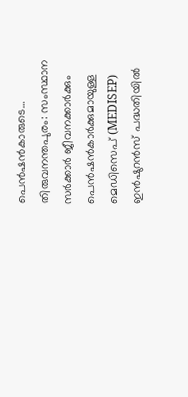പെൻഷൻകാരുടെ…
തിരുവനന്തപുരം: സംസ്ഥാന സർക്കാർ ജീവനക്കാർക്കും പെൻഷൻകാർക്കുമായുള്ള മെഡിസെപ് (MEDISEP) ഇൻഷുറൻസ് പദ്ധതിയിൽ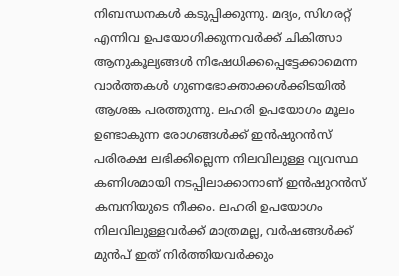നിബന്ധനകൾ കടുപ്പിക്കുന്നു. മദ്യം, സിഗരറ്റ് എന്നിവ ഉപയോഗിക്കുന്നവർക്ക് ചികിത്സാ ആനുകൂല്യങ്ങൾ നിഷേധിക്കപ്പെട്ടേക്കാമെന്ന വാർത്തകൾ ഗുണഭോക്താക്കൾക്കിടയിൽ ആശങ്ക പരത്തുന്നു. ലഹരി ഉപയോഗം മൂലം ഉണ്ടാകുന്ന രോഗങ്ങൾക്ക് ഇൻഷുറൻസ് പരിരക്ഷ ലഭിക്കില്ലെന്ന നിലവിലുള്ള വ്യവസ്ഥ കണിശമായി നടപ്പിലാക്കാനാണ് ഇൻഷുറൻസ് കമ്പനിയുടെ നീക്കം. ലഹരി ഉപയോഗം നിലവിലുള്ളവർക്ക് മാത്രമല്ല, വർഷങ്ങൾക്ക് മുൻപ് ഇത് നിർത്തിയവർക്കും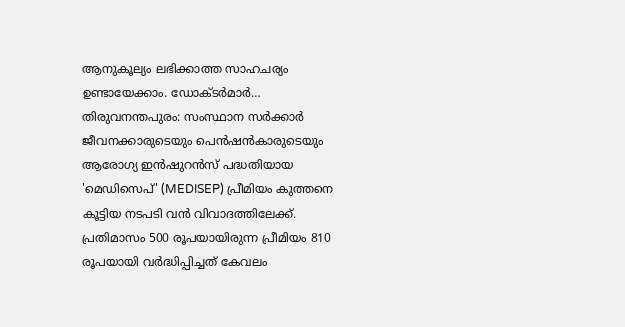ആനുകൂല്യം ലഭിക്കാത്ത സാഹചര്യം ഉണ്ടായേക്കാം. ഡോക്ടർമാർ…
തിരുവനന്തപുരം: സംസ്ഥാന സർക്കാർ ജീവനക്കാരുടെയും പെൻഷൻകാരുടെയും ആരോഗ്യ ഇൻഷുറൻസ് പദ്ധതിയായ 'മെഡിസെപ്' (MEDISEP) പ്രീമിയം കുത്തനെ കൂട്ടിയ നടപടി വൻ വിവാദത്തിലേക്ക്. പ്രതിമാസം 500 രൂപയായിരുന്ന പ്രീമിയം 810 രൂപയായി വർദ്ധിപ്പിച്ചത് കേവലം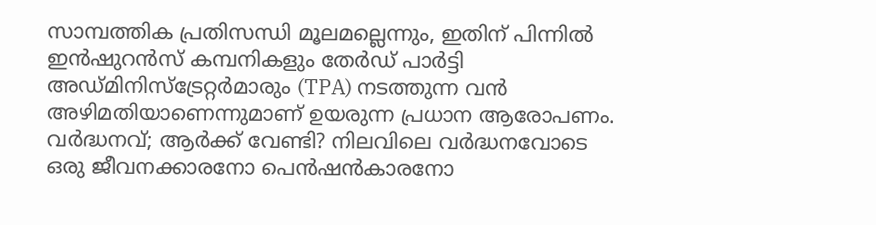സാമ്പത്തിക പ്രതിസന്ധി മൂലമല്ലെന്നും, ഇതിന് പിന്നിൽ ഇൻഷുറൻസ് കമ്പനികളും തേർഡ് പാർട്ടി അഡ്മിനിസ്ട്രേറ്റർമാരും (TPA) നടത്തുന്ന വൻ അഴിമതിയാണെന്നുമാണ് ഉയരുന്ന പ്രധാന ആരോപണം. വർദ്ധനവ്; ആർക്ക് വേണ്ടി? നിലവിലെ വർദ്ധനവോടെ ഒരു ജീവനക്കാരനോ പെൻഷൻകാരനോ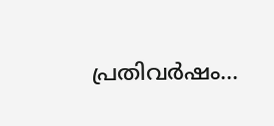പ്രതിവർഷം…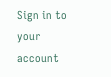Sign in to your account